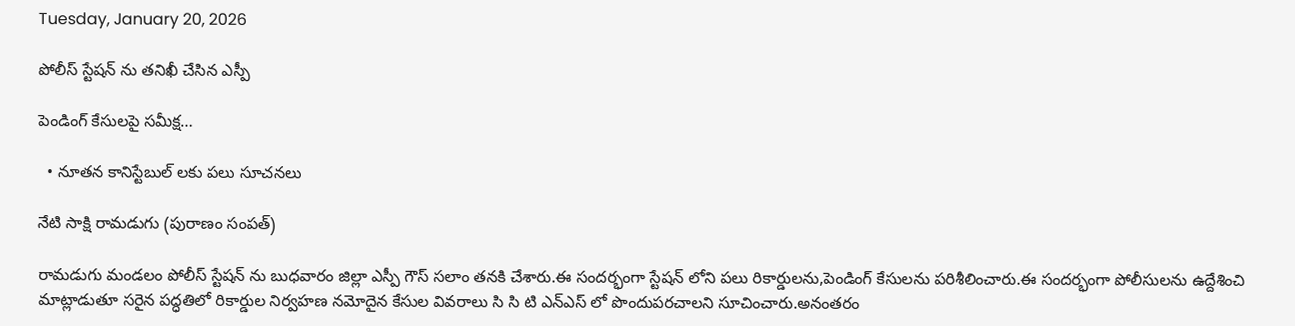Tuesday, January 20, 2026

పోలీస్ స్టేషన్ ను తనిఖీ చేసిన ఎస్పీ

పెండింగ్ కేసులపై సమీక్ష…

  • నూతన కానిస్టేబుల్ లకు పలు సూచనలు

నేటి సాక్షి రామడుగు (పురాణం సంపత్)

రామడుగు మండలం పోలీస్ స్టేషన్ ను బుధవారం జిల్లా ఎస్పీ గౌస్ సలాం తనకి చేశారు.ఈ సందర్భంగా స్టేషన్ లోని పలు రికార్డులను,పెండింగ్ కేసులను పరిశీలించారు.ఈ సందర్భంగా పోలీసులను ఉద్దేశించి మాట్లాడుతూ సరైన పద్ధతిలో రికార్డుల నిర్వహణ నమోదైన కేసుల వివరాలు సి సి టి ఎన్ఎస్ లో పొందుపరచాలని సూచించారు.అనంతరం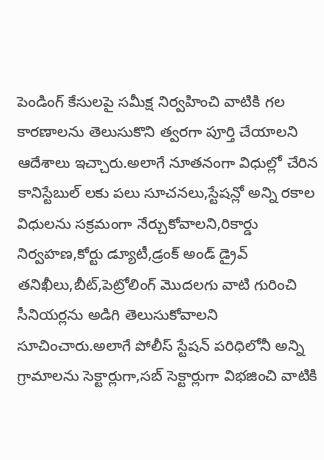పెండింగ్ కేసులపై సమీక్ష నిర్వహించి వాటికి గల కారణాలను తెలుసుకొని త్వరగా పూర్తి చేయాలని ఆదేశాలు ఇచ్చారు.అలాగే నూతనంగా విధుల్లో చేరిన కానిస్టేబుల్ లకు పలు సూచనలు,స్టేషన్లో అన్ని రకాల విధులను సక్రమంగా నేర్చుకోవాలని,రికార్డు నిర్వహణ,కోర్టు డ్యూటీ,డ్రంక్ అండ్ డ్రైవ్ తనిఖీలు,బీట్,పెట్రోలింగ్ మొదలగు వాటి గురించి సీనియర్లను అడిగి తెలుసుకోవాలని సూచించారు.అలాగే పోలీస్ స్టేషన్ పరిధిలోనీ అన్ని గ్రామాలను సెక్టార్లుగా,సబ్ సెక్టార్లుగా విభజించి వాటికి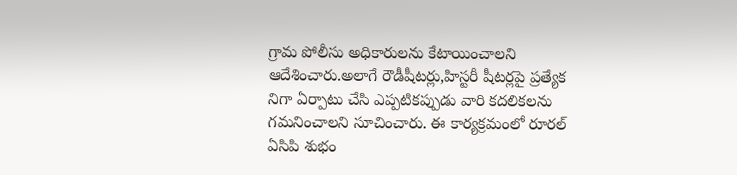గ్రామ పోలీసు అధికారులను కేటాయించాలని ఆదేశించారు.అలాగే రౌడీషీటర్లు,హిస్టరీ షీటర్లపై ప్రత్యేక నిగా ఏర్పాటు చేసి ఎప్పటికప్పుడు వారి కదలికలను గమనించాలని సూచించారు. ఈ కార్యక్రమంలో రూరల్ ఏసిపి శుభం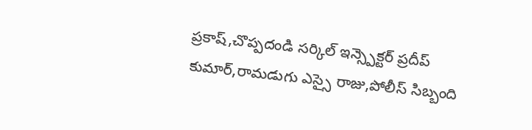ప్రకాష్,చొప్పదండి సర్కిల్ ఇన్స్పెక్టర్ ప్రదీప్ కుమార్,రామడుగు ఎస్సై రాజు,పోలీస్ సిబ్బంది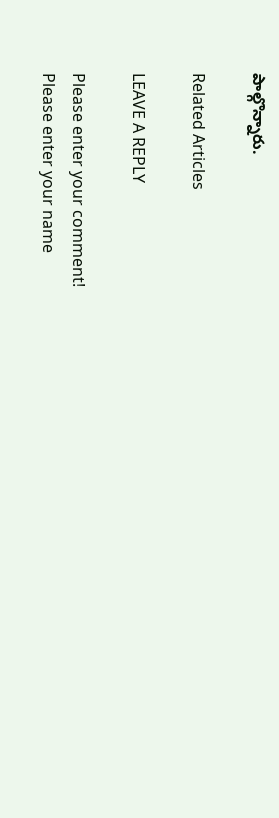పాల్గొన్నారు.

Related Articles

LEAVE A REPLY

Please enter your comment!
Please enter your name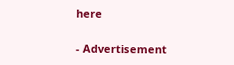here

- Advertisement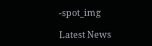-spot_img

Latest News